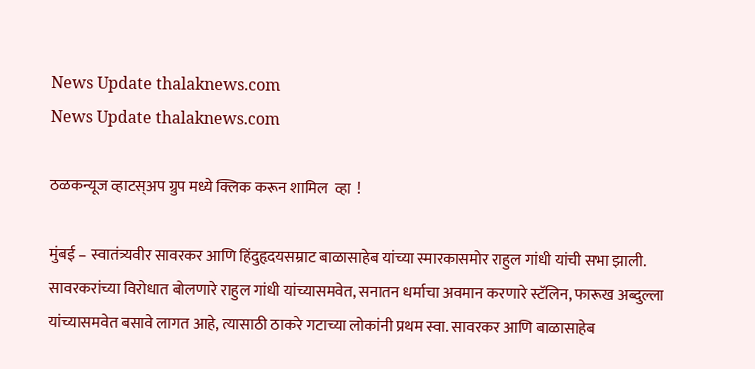News Update thalaknews.com
News Update thalaknews.com

ठळकन्यूज व्हाटस्अप ग्रुप मध्ये क्लिक करून शामिल  व्हा  !

मुंबई – स्वातंत्र्यवीर सावरकर आणि हिंदुहृदयसम्राट बाळासाहेब यांच्या स्मारकासमोर राहुल गांधी यांची सभा झाली. सावरकरांच्या विरोधात बोलणारे राहुल गांधी यांच्यासमवेत, सनातन धर्माचा अवमान करणारे स्टॅलिन, फारूख अब्दुल्ला यांच्यासमवेत बसावे लागत आहे, त्यासाठी ठाकरे गटाच्या लोकांनी प्रथम स्वा. सावरकर आणि बाळासाहेब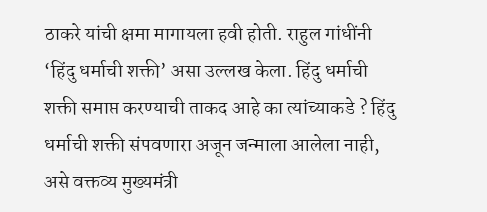ठाकरे यांची क्षमा मागायला हवी होती. राहुल गांधींनी ‘हिंदु धर्माची शक्ती’ असा उल्लख केला. हिंदु धर्माची शक्ती समाप्त करण्याची ताकद आहे का त्यांच्याकडे ? हिंदु धर्माची शक्ती संपवणारा अजून जन्माला आलेला नाही, असे वक्तव्य मुख्यमंत्री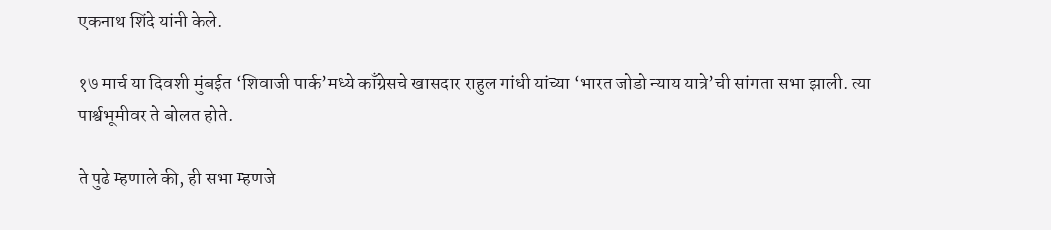एकनाथ शिंदे यांनी केले.

१७ मार्च या दिवशी मुंबईत ‘शिवाजी पार्क’मध्ये काँग्रेसचे खासदार राहुल गांधी यांच्या ‘भारत जोडो न्याय यात्रे’ची सांगता सभा झाली. त्या पार्श्वभूमीवर ते बोलत होते.

ते पुढे म्हणाले की, ही सभा म्हणजे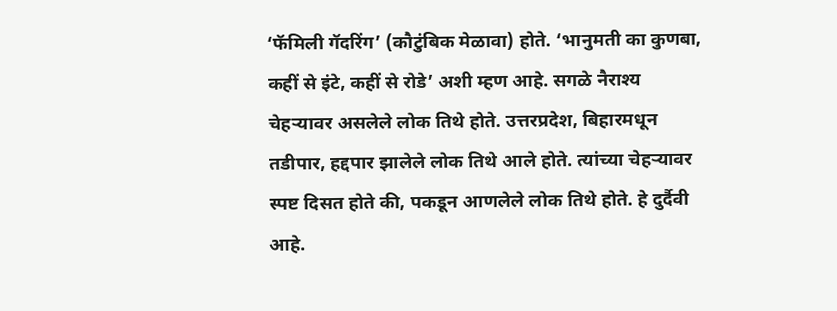‘फॅमिली गॅदरिंग’ (कौटुंबिक मेळावा) होते. ‘भानुमती का कुणबा, कहीं से इंटे, कहीं से रोडे’ अशी म्हण आहे. सगळे नैराश्य चेहर्‍यावर असलेले लोक तिथे होते. उत्तरप्रदेश, बिहारमधून तडीपार, हद्दपार झालेले लोक तिथे आले होते. त्यांच्या चेहर्‍यावर स्पष्ट दिसत होते की, पकडून आणलेले लोक तिथे होते. हे दुर्दैवी आहे.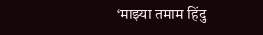‘माझ्या तमाम हिंदु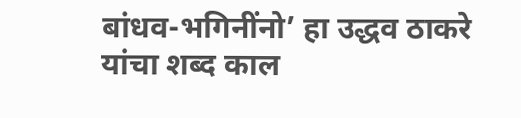बांधव-भगिनींनो’ हा उद्धव ठाकरे यांचा शब्द काल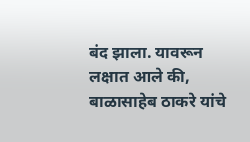बंद झाला. यावरून लक्षात आले की, बाळासाहेब ठाकरे यांचे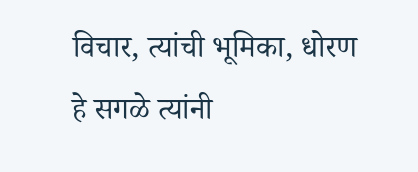विचार, त्यांची भूमिका, धोरण हे सगळे त्यांनी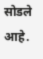सोडले आहे.